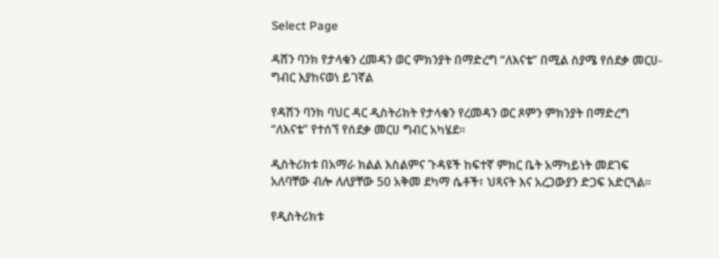Select Page

ዳሸን ባንክ የታላቁን ረመዳን ወር ምክንያት በማድረግ “ለእናቴ” በሚል ስያሜ የሰደቃ መርሀ-ግብር እያከናወነ ይገኛል

የዳሽን ባንክ ባህር ዳር ዲስትሪክት የታላቁን የረመዳን ወር ጾምን ምክንያት በማድረግ “ለእናቴ” የተሰኘ የሰደቃ መርሀ ግብር አካሄደ፡፡

ዲስትሪክቱ በአማራ ክልል እስልምና ጉዳዩች ከፍተኛ ምክር ቤት አማካይነት መደገፍ አለባቸው ብሎ ለለያቸው 50 አቅመ ደካማ ሴቶች፣ ህጻናት እና አረጋውያን ድጋፍ አድርጓል፡፡

የዲስትሪክቱ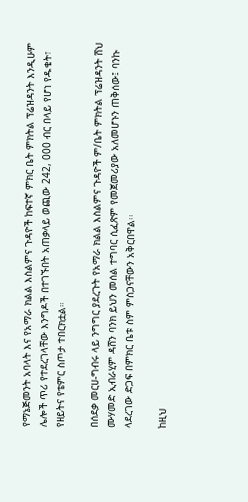የማኔጅመንት አባላት እና የአማራ ክልል እስልምና ጉዳዮች ከፍተኛ ምክር ቤት ምክትል ፕሬዝዳንት እንዲሁም ሌሎች ጥሪ የተደረገላቸው እንግዶች በተገኙበት አጠቃላይ ወጪው 242, 000 ብር በላይ የሆነ የዱቄት፣ የዘይትና የቴምር ስጦታ ተበርክቷል።

በሰደቃ መርሀ-ግብሩ ላይ ንግግር ያደረጉት የአማራ ክልል እስልምና ጉዳዮች ም/ቤት ምክትል ፕሬዝዳንት ሸህ ሙሃመድ ኢብራሂም ዳሸን ባንክ ይህን መሰል ተግባር ሲፈጽም የመጀመሪያው አለመሆኑን ጠቅሰው፤ ባንኩ ላደረገው ድጋፍ በምክር ቤቱ ስም ምስጋናቸውን አቅርበዋል፡፡

ከዚህ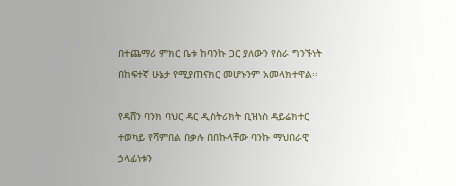በተጨማሪ ምክር ቤቱ ከባንኩ ጋር ያለውን የስራ ግንኙነት በከፍተኛ ሁኔታ የሚያጠናክር መሆኑንም አመላክተዋል፡፡

የዳሸን ባንክ ባህር ዳር ዲስትሪክት ቢዝነስ ዳይሬክተር ተወካይ የሻምበል በቃሉ በበኩላቸው ባንኩ ማህበራዊ ኃላፊነቱን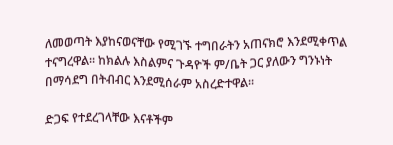ለመወጣት እያከናወናቸው የሚገኙ ተግበራትን አጠናክሮ እንደሚቀጥል ተናግረዋል፡፡ ከክልሉ እስልምና ጉዳዮች ም/ቤት ጋር ያለውን ግንኑነት በማሳደግ በትብብር እንደሚሰራም አስረድተዋል፡፡

ድጋፍ የተደረገላቸው እናቶችም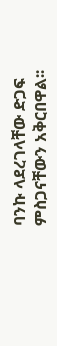ባንኩ ላደረገላቸው ድጋፍ ምስጋናቸውን አቅርበዋል፡፡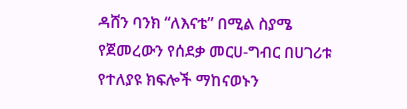ዳሸን ባንክ “ለእናቴ” በሚል ስያሜ የጀመረውን የሰደቃ መርሀ-ግብር በሀገሪቱ የተለያዩ ክፍሎች ማከናወኑን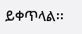ይቀጥላል፡፡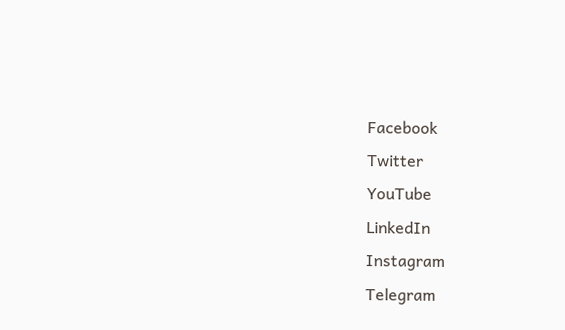Facebook
Twitter
YouTube
LinkedIn
Instagram
Telegram